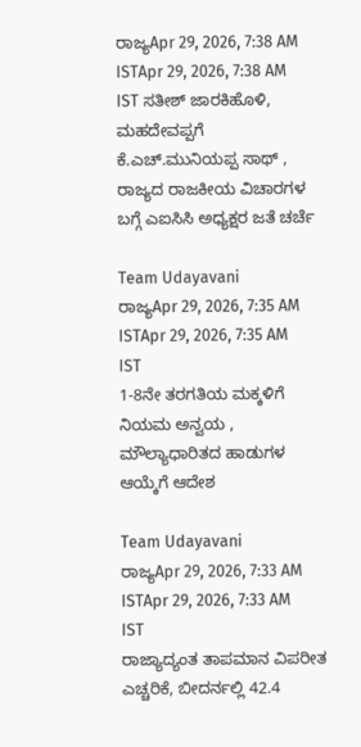ರಾಜ್ಯApr 29, 2026, 7:38 AM ISTApr 29, 2026, 7:38 AM IST ಸತೀಶ್ ಜಾರಕಿಹೊಳಿ, ಮಹದೇವಪ್ಪಗೆ ಕೆ.ಎಚ್.ಮುನಿಯಪ್ಪ ಸಾಥ್ , ರಾಜ್ಯದ ರಾಜಕೀಯ ವಿಚಾರಗಳ ಬಗ್ಗೆ ಎಐಸಿಸಿ ಅಧ್ಯಕ್ಷರ ಜತೆ ಚರ್ಚೆ

Team Udayavani
ರಾಜ್ಯApr 29, 2026, 7:35 AM ISTApr 29, 2026, 7:35 AM IST
1-8ನೇ ತರಗತಿಯ ಮಕ್ಕಳಿಗೆ ನಿಯಮ ಅನ್ವಯ , ಮೌಲ್ಯಾಧಾರಿತದ ಹಾಡುಗಳ ಆಯ್ಕೆಗೆ ಆದೇಶ

Team Udayavani
ರಾಜ್ಯApr 29, 2026, 7:33 AM ISTApr 29, 2026, 7:33 AM IST
ರಾಜ್ಯಾದ್ಯಂತ ತಾಪಮಾನ ವಿಪರೀತ ಎಚ್ಚರಿಕೆ, ಬೀದರ್ನಲ್ಲಿ 42.4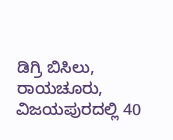ಡಿಗ್ರಿ ಬಿಸಿಲು, ರಾಯಚೂರು, ವಿಜಯಪುರದಲ್ಲಿ 40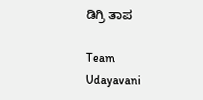ಡಿಗ್ರಿ ತಾಪ

Team Udayavani